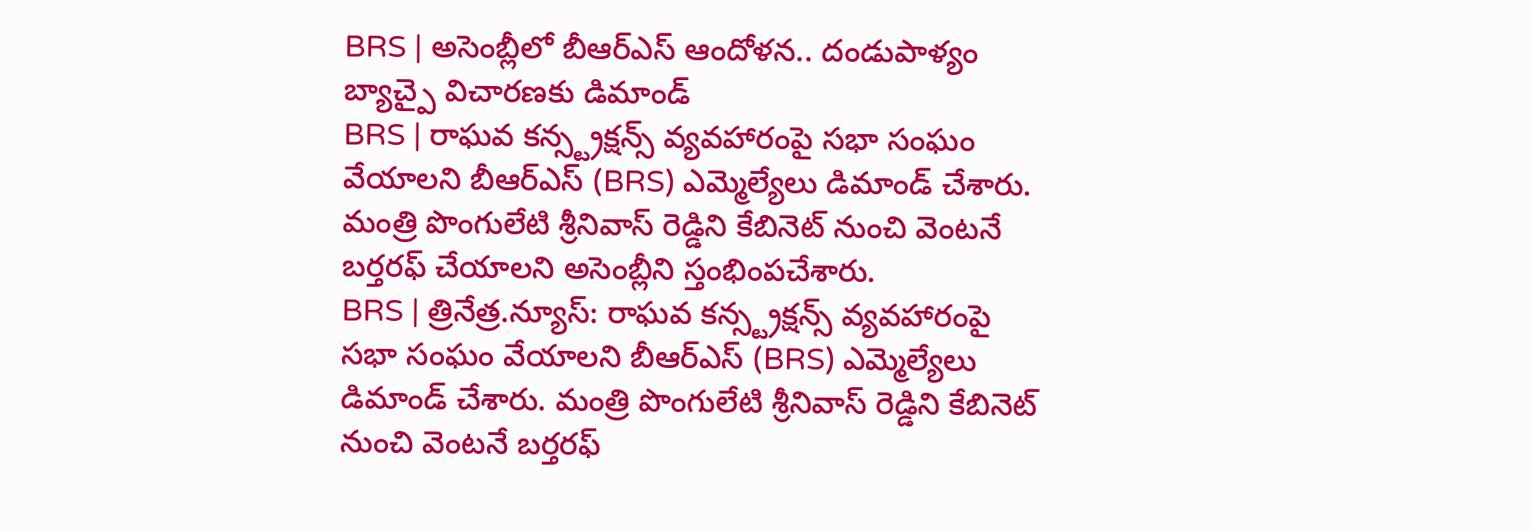BRS | అసెంబ్లీలో బీఆర్ఎస్ ఆందోళన.. దండుపాళ్యం బ్యాచ్పై విచారణకు డిమాండ్
BRS | రాఘవ కన్స్ట్రక్షన్స్ వ్యవహారంపై సభా సంఘం వేయాలని బీఆర్ఎస్ (BRS) ఎమ్మెల్యేలు డిమాండ్ చేశారు. మంత్రి పొంగులేటి శ్రీనివాస్ రెడ్డిని కేబినెట్ నుంచి వెంటనే బర్తరఫ్ చేయాలని అసెంబ్లీని స్తంభింపచేశారు.
BRS | త్రినేత్ర.న్యూస్: రాఘవ కన్స్ట్రక్షన్స్ వ్యవహారంపై సభా సంఘం వేయాలని బీఆర్ఎస్ (BRS) ఎమ్మెల్యేలు డిమాండ్ చేశారు. మంత్రి పొంగులేటి శ్రీనివాస్ రెడ్డిని కేబినెట్ నుంచి వెంటనే బర్తరఫ్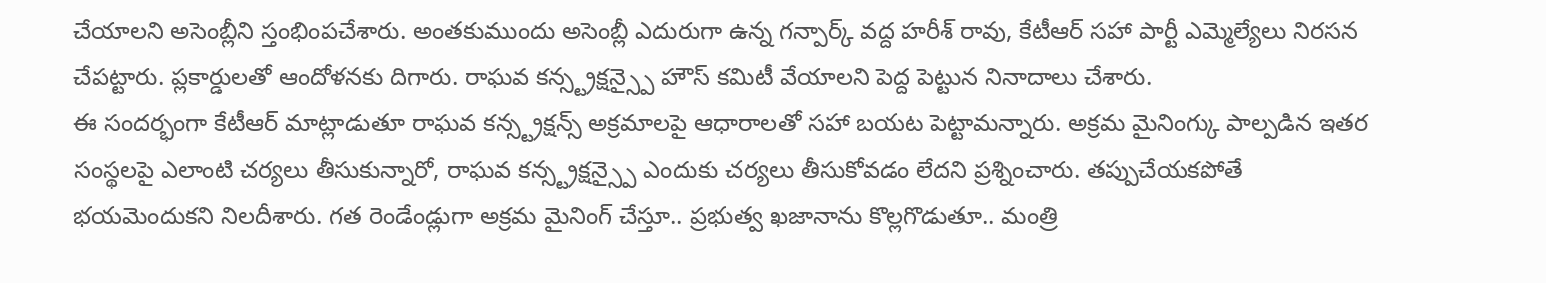చేయాలని అసెంబ్లీని స్తంభింపచేశారు. అంతకుముందు అసెంబ్లీ ఎదురుగా ఉన్న గన్పార్క్ వద్ద హరీశ్ రావు, కేటీఆర్ సహా పార్టీ ఎమ్మెల్యేలు నిరసన చేపట్టారు. ప్లకార్డులతో ఆందోళనకు దిగారు. రాఘవ కన్స్ట్రక్షన్స్పై హౌస్ కమిటీ వేయాలని పెద్ద పెట్టున నినాదాలు చేశారు.
ఈ సందర్భంగా కేటీఆర్ మాట్లాడుతూ రాఘవ కన్స్ట్రక్షన్స్ అక్రమాలపై ఆధారాలతో సహా బయట పెట్టామన్నారు. అక్రమ మైనింగ్కు పాల్పడిన ఇతర సంస్థలపై ఎలాంటి చర్యలు తీసుకున్నారో, రాఘవ కన్స్ట్రక్షన్స్పై ఎందుకు చర్యలు తీసుకోవడం లేదని ప్రశ్నించారు. తప్పుచేయకపోతే భయమెందుకని నిలదీశారు. గత రెండేండ్లుగా అక్రమ మైనింగ్ చేస్తూ.. ప్రభుత్వ ఖజానాను కొల్లగొడుతూ.. మంత్రి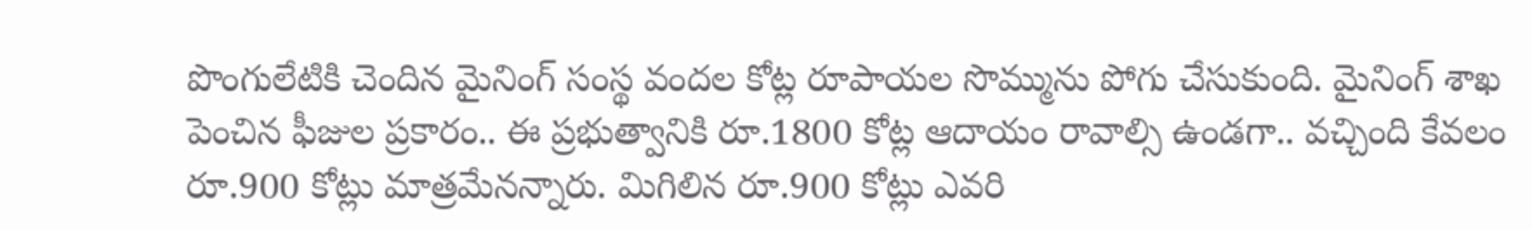పొంగులేటికి చెందిన మైనింగ్ సంస్థ వందల కోట్ల రూపాయల సొమ్మును పోగు చేసుకుంది. మైనింగ్ శాఖ పెంచిన ఫీజుల ప్రకారం.. ఈ ప్రభుత్వానికి రూ.1800 కోట్ల ఆదాయం రావాల్సి ఉండగా.. వచ్చింది కేవలం రూ.900 కోట్లు మాత్రమేనన్నారు. మిగిలిన రూ.900 కోట్లు ఎవరి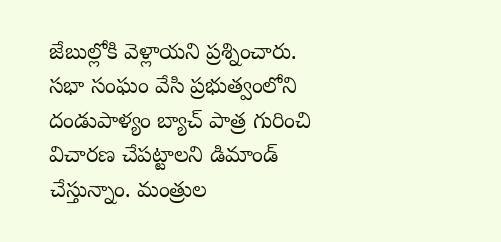జేబుల్లోకి వెళ్లాయని ప్రశ్నించారు. సభా సంఘం వేసి ప్రభుత్వంలోని దండుపాళ్యం బ్యాచ్ పాత్ర గురించి విచారణ చేపట్టాలని డిమాండ్ చేస్తున్నాం. మంత్రుల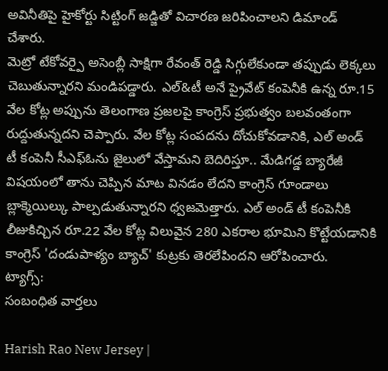అవినీతిపై హైకోర్టు సిట్టింగ్ జడ్జితో విచారణ జరిపించాలని డిమాండ్ చేశారు.
మెట్రో టేకోవర్పై అసెంబ్లీ సాక్షిగా రేవంత్ రెడ్డి సిగ్గులేకుండా తప్పుడు లెక్కలు చెబుతున్నారని మండిపడ్డారు. ఎల్&టీ అనే ప్రైవేట్ కంపెనీకి ఉన్న రూ.15 వేల కోట్ల అప్పును తెలంగాణ ప్రజలపై కాంగ్రెస్ ప్రభుత్వం బలవంతంగా రుద్దుతున్నదని చెప్పారు. వేల కోట్ల సంపదను దోచుకోవడానికి, ఎల్ అండ్ టీ కంపెనీ సీఎఫ్ఓను జైలులో వేస్తామని బెదిరిస్తూ.. మేడిగడ్డ బ్యారేజీ విషయంలో తాను చెప్పిన మాట వినడం లేదని కాంగ్రెస్ గూండాలు బ్లాక్మెయిల్కు పాల్పడుతున్నారని ధ్వజమెత్తారు. ఎల్ అండ్ టీ కంపెనీకి లీజుకిచ్చిన రూ.22 వేల కోట్ల విలువైన 280 ఎకరాల భూమిని కొట్టేయడానికి కాంగ్రెస్ 'దండుపాళ్యం బ్యాచ్' కుట్రకు తెరలేపిందని ఆరోపించారు.
ట్యాగ్స్:
సంబంధిత వార్తలు

Harish Rao New Jersey |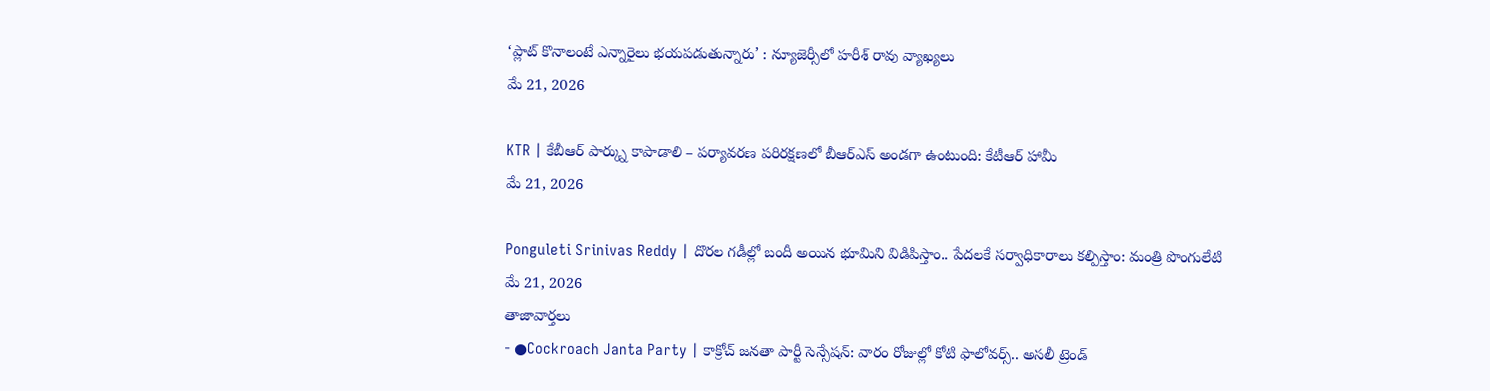‘ప్లాట్ కొనాలంటే ఎన్నారైలు భయపడుతున్నారు’ : న్యూజెర్సీలో హరీశ్ రావు వ్యాఖ్యలు
మే 21, 2026

KTR | కేబీఆర్ పార్క్ను కాపాడాలి – పర్యావరణ పరిరక్షణలో బీఆర్ఎస్ అండగా ఉంటుంది: కేటీఆర్ హామీ
మే 21, 2026

Ponguleti Srinivas Reddy | దొరల గడీల్లో బందీ అయిన భూమిని విడిపిస్తాం.. పేదలకే సర్వాధికారాలు కల్పిస్తాం: మంత్రి పొంగులేటి
మే 21, 2026
తాజావార్తలు
- ●Cockroach Janta Party | కాక్రోచ్ జనతా పార్టీ సెన్సేషన్: వారం రోజుల్లో కోటి ఫాలోవర్స్.. అసలీ ట్రెండ్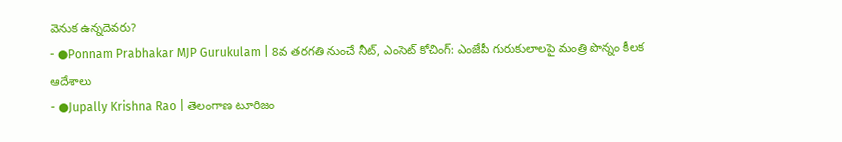వెనుక ఉన్నదెవరు?
- ●Ponnam Prabhakar MJP Gurukulam | 8వ తరగతి నుంచే నీట్, ఎంసెట్ కోచింగ్: ఎంజేపీ గురుకులాలపై మంత్రి పొన్నం కీలక ఆదేశాలు
- ●Jupally Krishna Rao | తెలంగాణ టూరిజం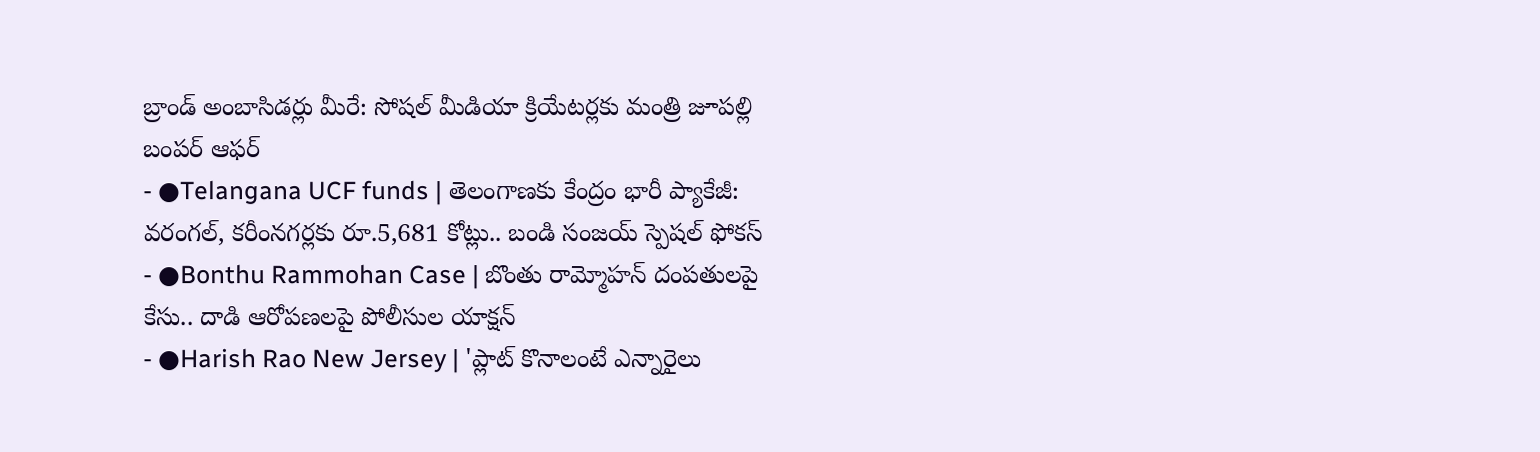బ్రాండ్ అంబాసిడర్లు మీరే: సోషల్ మీడియా క్రియేటర్లకు మంత్రి జూపల్లి బంపర్ ఆఫర్
- ●Telangana UCF funds | తెలంగాణకు కేంద్రం భారీ ప్యాకేజీ: వరంగల్, కరీంనగర్లకు రూ.5,681 కోట్లు.. బండి సంజయ్ స్పెషల్ ఫోకస్
- ●Bonthu Rammohan Case | బొంతు రామ్మోహన్ దంపతులపై కేసు.. దాడి ఆరోపణలపై పోలీసుల యాక్షన్
- ●Harish Rao New Jersey | 'ప్లాట్ కొనాలంటే ఎన్నారైలు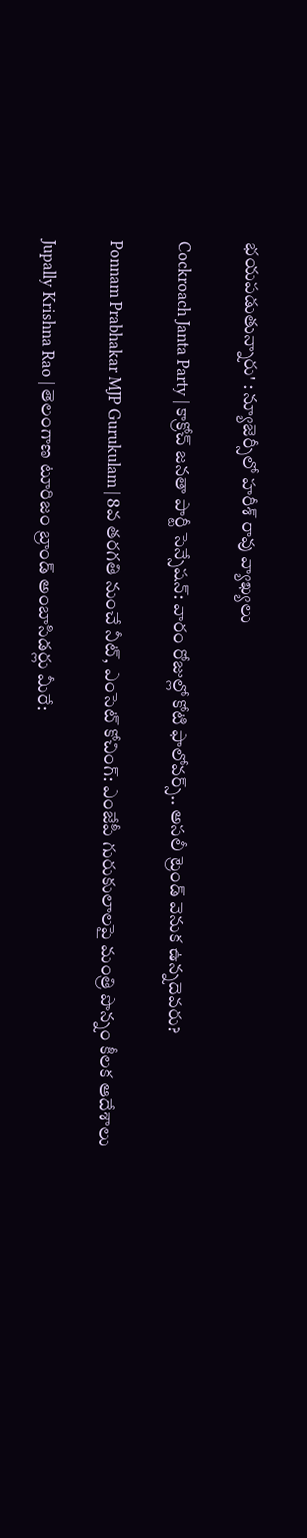భయపడుతున్నారు' : న్యూజెర్సీలో హరీశ్ రావు వ్యాఖ్యలు

Cockroach Janta Party | కాక్రోచ్ జనతా పార్టీ సెన్సేషన్: వారం రోజుల్లో కోటి ఫాలోవర్స్.. అసలీ ట్రెండ్ వెనుక ఉన్నదెవరు?

Ponnam Prabhakar MJP Gurukulam | 8వ తరగతి నుంచే నీట్, ఎంసెట్ కోచింగ్: ఎంజేపీ గురుకులాలపై మంత్రి పొన్నం కీలక ఆదేశాలు

Jupally Krishna Rao | తెలంగాణ టూరిజం బ్రాండ్ అంబాసిడర్లు మీరే: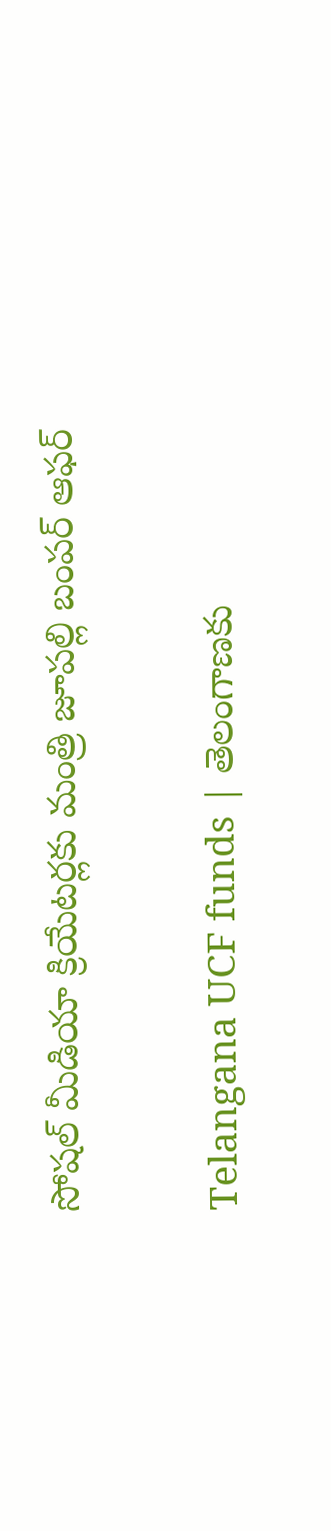సోషల్ మీడియా క్రియేటర్లకు మంత్రి జూపల్లి బంపర్ ఆఫర్

Telangana UCF funds | తెలంగాణకు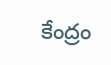కేంద్రం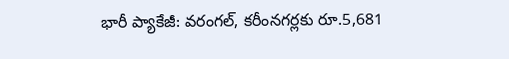భారీ ప్యాకేజీ: వరంగల్, కరీంనగర్లకు రూ.5,681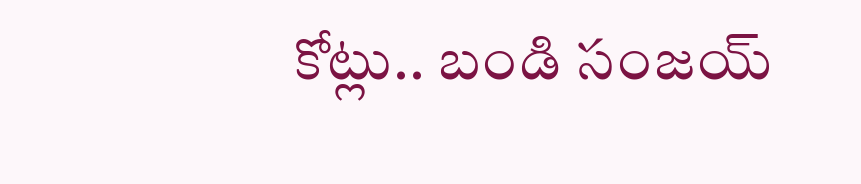కోట్లు.. బండి సంజయ్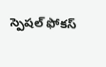స్పెషల్ ఫోకస్